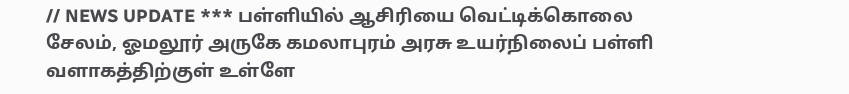// NEWS UPDATE *** பள்ளியில் ஆசிரியை வெட்டிக்கொலை சேலம், ஓமலூர் அருகே கமலாபுரம் அரசு உயர்நிலைப் பள்ளி வளாகத்திற்குள் உள்ளே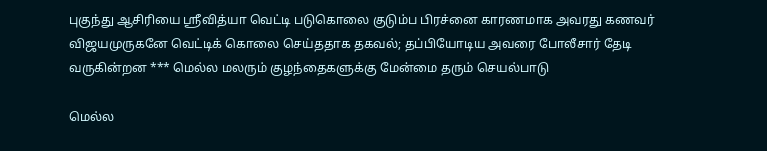புகுந்து ஆசிரியை ஸ்ரீவித்யா வெட்டி படுகொலை குடும்ப பிரச்னை காரணமாக அவரது கணவர் விஜயமுருகனே வெட்டிக் கொலை செய்த‌தாக தகவல்; தப்பியோடிய அவரை போலீசார் தேடி வருகின்றன *** மெல்ல மலரும் குழந்தைகளுக்கு மேன்மை தரும் செயல்பாடு

மெல்ல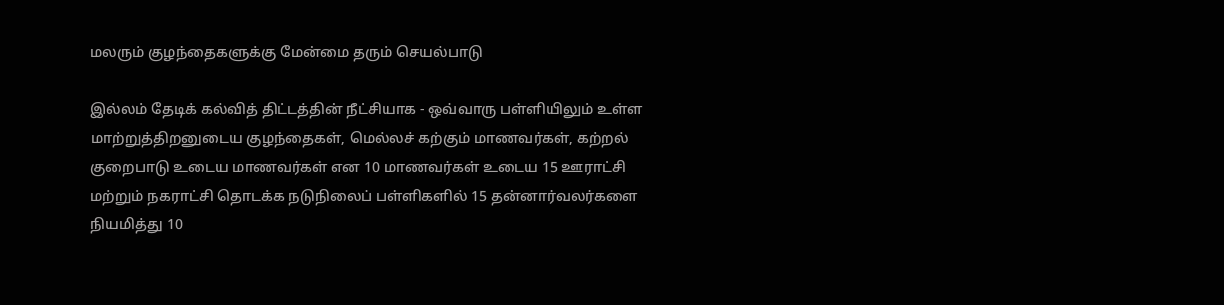மலரும் குழந்தைகளுக்கு மேன்மை தரும் செயல்பாடு

இல்லம் தேடிக் கல்வித் திட்டத்தின் நீட்சியாக - ஒவ்வாரு பள்ளியிலும் உள்ள மாற்றுத்திறனுடைய குழந்தைகள், மெல்லச் கற்கும் மாணவர்கள், கற்றல் குறைபாடு உடைய மாணவர்கள் என 10 மாணவர்கள் உடைய 15 ஊராட்சி மற்றும் நகராட்சி தொடக்க நடுநிலைப் பள்ளிகளில் 15 தன்னார்வலர்களை நியமித்து 10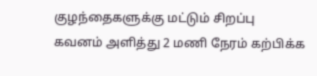குழந்தைகளுக்கு மட்டும் சிறப்பு கவனம் அளித்து 2 மணி நேரம் கற்பிக்க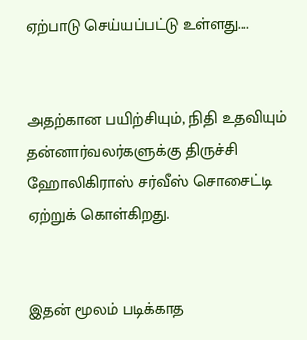ஏற்பாடு செய்யப்பட்டு உள்ளது....


அதற்கான பயிற்சியும், நிதி உதவியும் தன்னார்வலர்களுக்கு திருச்சி ஹோலிகிராஸ் சர்வீஸ் சொசைட்டி ஏற்றுக் கொள்கிறது.


இதன் மூலம் படிக்காத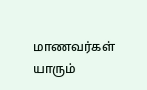மாணவர்கள் யாரும்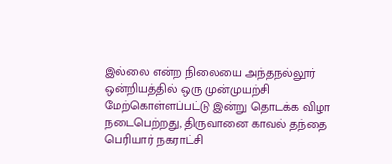இல்லை என்ற நிலையை அந்தநல்லூர் ஒன்றியத்தில் ஒரு முன்முயற்சி மேற்கொள்ளப்பட்டு இன்று தொடக்க விழா நடைபெற்றது, திருவானை காவல் தந்தை பெரியார் நகராட்சி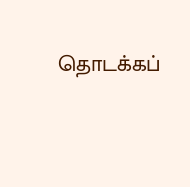தொடக்கப்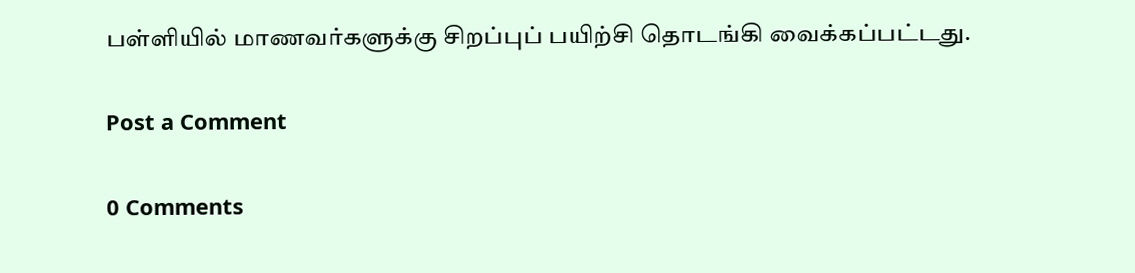பள்ளியில் மாணவர்களுக்கு சிறப்புப் பயிற்சி தொடங்கி வைக்கப்பட்டது.

Post a Comment

0 Comments